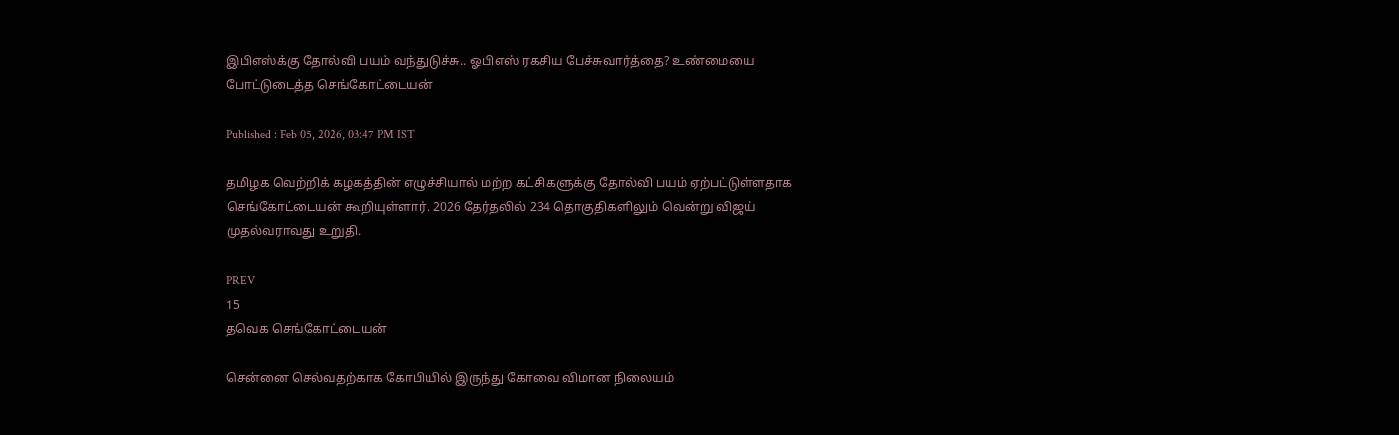இபிஎஸ்க்கு தோல்வி பயம் வந்துடுச்சு.. ஓபிஎஸ் ரகசிய பேச்சுவார்த்தை? உண்மையை போட்டுடைத்த செங்கோட்டையன்

Published : Feb 05, 2026, 03:47 PM IST

தமிழக வெற்றிக் கழகத்தின் எழுச்சியால் மற்ற கட்சிகளுக்கு தோல்வி பயம் ஏற்பட்டுள்ளதாக செங்கோட்டையன் கூறியுள்ளார். 2026 தேர்தலில் 234 தொகுதிகளிலும் வென்று விஜய் முதல்வராவது உறுதி.

PREV
15
தவெக செங்கோட்டையன்

சென்னை செல்வதற்காக கோபியில் இருந்து கோவை விமான நிலையம்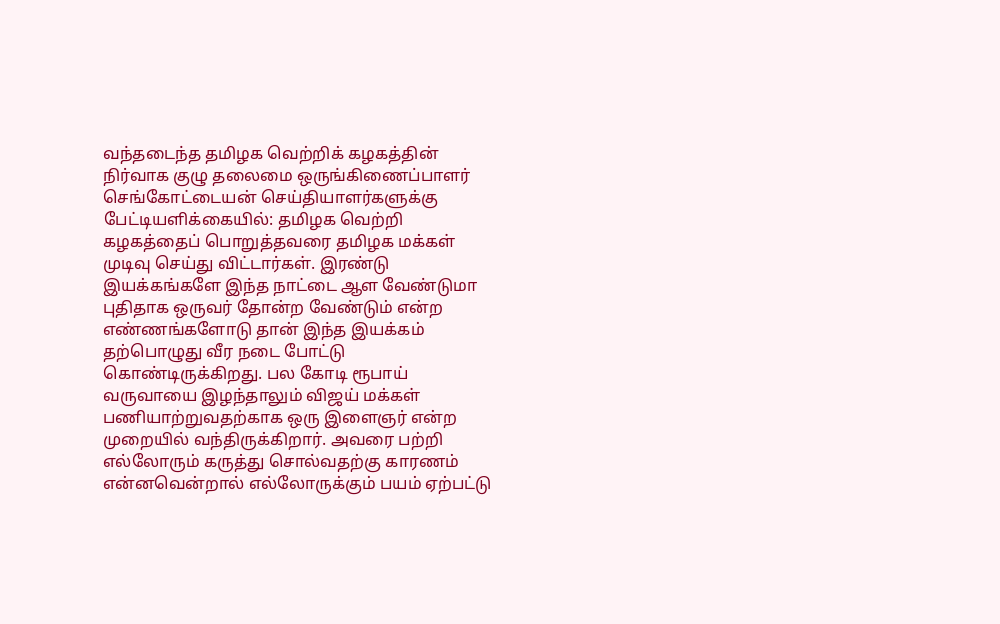வந்தடைந்த தமிழக வெற்றிக் கழகத்தின் நிர்வாக குழு தலைமை ஒருங்கிணைப்பாளர் செங்கோட்டையன் செய்தியாளர்களுக்கு பேட்டியளிக்கையில்: தமிழக வெற்றி கழகத்தைப் பொறுத்தவரை தமிழக மக்கள் முடிவு செய்து விட்டார்கள். இரண்டு இயக்கங்களே இந்த நாட்டை ஆள வேண்டுமா புதிதாக ஒருவர் தோன்ற வேண்டும் என்ற எண்ணங்களோடு தான் இந்த இயக்கம் தற்பொழுது வீர நடை போட்டு கொண்டிருக்கிறது. பல கோடி ரூபாய் வருவாயை இழந்தாலும் விஜய் மக்கள் பணியாற்றுவதற்காக ஒரு இளைஞர் என்ற முறையில் வந்திருக்கிறார். அவரை பற்றி எல்லோரும் கருத்து சொல்வதற்கு காரணம் என்னவென்றால் எல்லோருக்கும் பயம் ஏற்பட்டு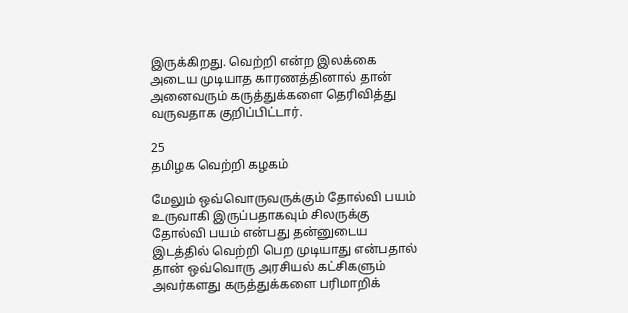இருக்கிறது. வெற்றி என்ற இலக்கை அடைய முடியாத காரணத்தினால் தான் அனைவரும் கருத்துக்களை தெரிவித்து வருவதாக குறிப்பிட்டார்.

25
தமிழக வெற்றி கழகம்

மேலும் ஒவ்வொருவருக்கும் தோல்வி பயம் உருவாகி இருப்பதாகவும் சிலருக்கு தோல்வி பயம் என்பது தன்னுடைய இடத்தில் வெற்றி பெற முடியாது என்பதால் தான் ஒவ்வொரு அரசியல் கட்சிகளும் அவர்களது கருத்துக்களை பரிமாறிக்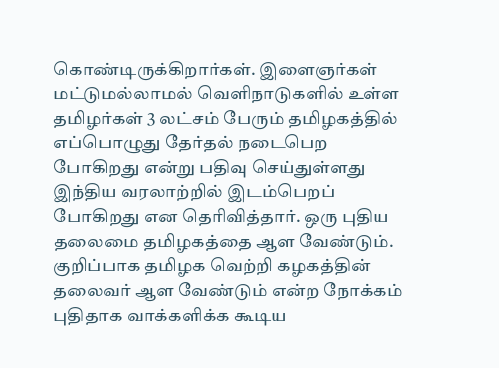கொண்டிருக்கிறார்கள். இளைஞர்கள் மட்டுமல்லாமல் வெளிநாடுகளில் உள்ள தமிழர்கள் 3 லட்சம் பேரும் தமிழகத்தில் எப்பொழுது தேர்தல் நடைபெற போகிறது என்று பதிவு செய்துள்ளது இந்திய வரலாற்றில் இடம்பெறப் போகிறது என தெரிவித்தார். ஒரு புதிய தலைமை தமிழகத்தை ஆள வேண்டும். குறிப்பாக தமிழக வெற்றி கழகத்தின் தலைவர் ஆள வேண்டும் என்ற நோக்கம் புதிதாக வாக்களிக்க கூடிய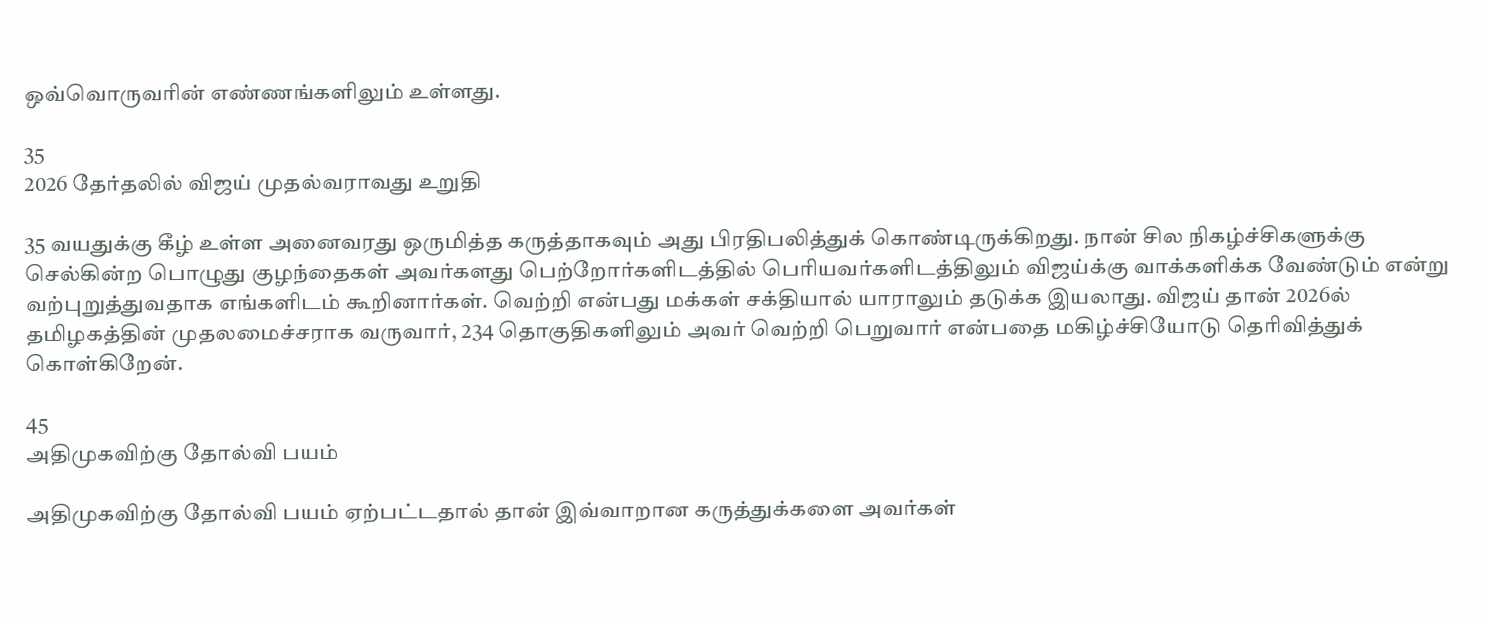ஒவ்வொருவரின் எண்ணங்களிலும் உள்ளது.

35
2026 தேர்தலில் விஜய் முதல்வராவது உறுதி

35 வயதுக்கு கீழ் உள்ள அனைவரது ஒருமித்த கருத்தாகவும் அது பிரதிபலித்துக் கொண்டிருக்கிறது. நான் சில நிகழ்ச்சிகளுக்கு செல்கின்ற பொழுது குழந்தைகள் அவர்களது பெற்றோர்களிடத்தில் பெரியவர்களிடத்திலும் விஜய்க்கு வாக்களிக்க வேண்டும் என்று வற்புறுத்துவதாக எங்களிடம் கூறினார்கள். வெற்றி என்பது மக்கள் சக்தியால் யாராலும் தடுக்க இயலாது. விஜய் தான் 2026ல் தமிழகத்தின் முதலமைச்சராக வருவார், 234 தொகுதிகளிலும் அவர் வெற்றி பெறுவார் என்பதை மகிழ்ச்சியோடு தெரிவித்துக் கொள்கிறேன்.

45
அதிமுகவிற்கு தோல்வி பயம்

அதிமுகவிற்கு தோல்வி பயம் ஏற்பட்டதால் தான் இவ்வாறான கருத்துக்களை அவர்கள்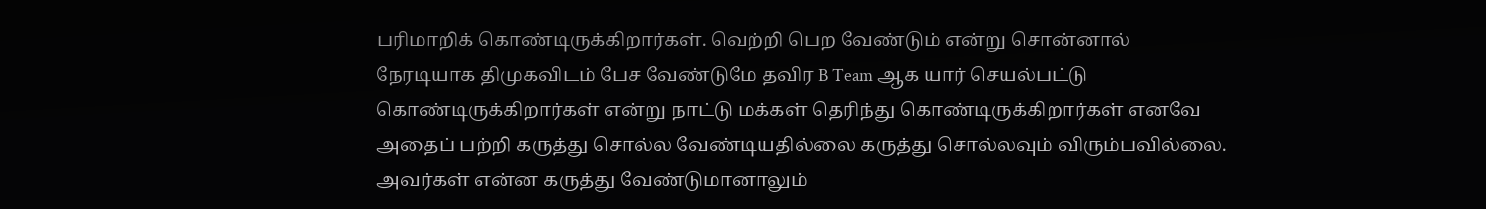பரிமாறிக் கொண்டிருக்கிறார்கள். வெற்றி பெற வேண்டும் என்று சொன்னால் நேரடியாக திமுகவிடம் பேச வேண்டுமே தவிர B Team ஆக யார் செயல்பட்டு கொண்டிருக்கிறார்கள் என்று நாட்டு மக்கள் தெரிந்து கொண்டிருக்கிறார்கள் எனவே அதைப் பற்றி கருத்து சொல்ல வேண்டியதில்லை கருத்து சொல்லவும் விரும்பவில்லை. அவர்கள் என்ன கருத்து வேண்டுமானாலும்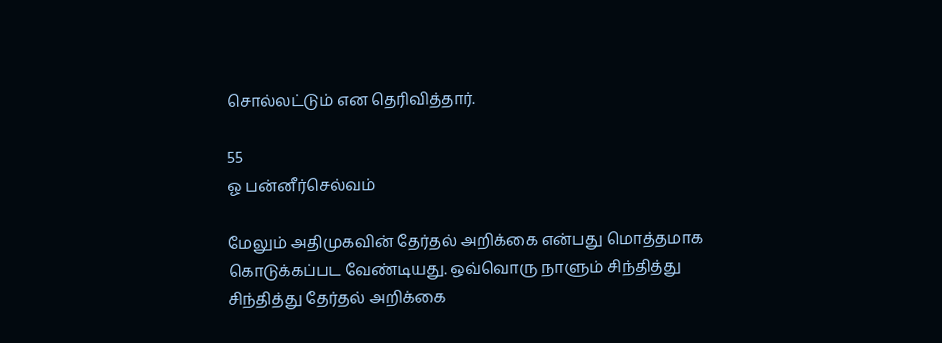சொல்லட்டும் என தெரிவித்தார்.

55
ஓ பன்னீர்செல்வம்

மேலும் அதிமுகவின் தேர்தல் அறிக்கை என்பது மொத்தமாக கொடுக்கப்பட வேண்டியது. ஒவ்வொரு நாளும் சிந்தித்து சிந்தித்து தேர்தல் அறிக்கை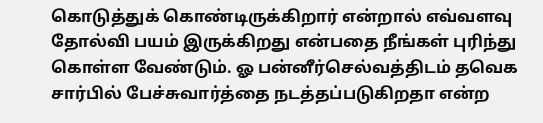கொடுத்துக் கொண்டிருக்கிறார் என்றால் எவ்வளவு தோல்வி பயம் இருக்கிறது என்பதை நீங்கள் புரிந்து கொள்ள வேண்டும். ஓ பன்னீர்செல்வத்திடம் தவெக சார்பில் பேச்சுவார்த்தை நடத்தப்படுகிறதா என்ற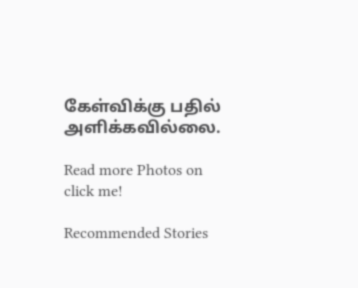கேள்விக்கு பதில் அளிக்கவில்லை.

Read more Photos on
click me!

Recommended Stories